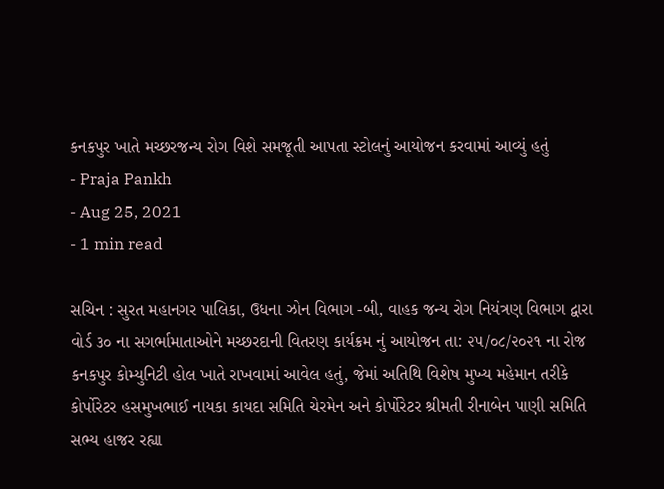કનકપુર ખાતે મચ્છરજન્ય રોગ વિશે સમજૂતી આપતા સ્ટોલનું આયોજન કરવામાં આવ્યું હતું
- Praja Pankh
- Aug 25, 2021
- 1 min read

સચિન : સુરત મહાનગર પાલિકા, ઉધના ઝોન વિભાગ -બી, વાહક જન્ય રોગ નિયંત્રણ વિભાગ દ્વારા વોર્ડ ૩૦ ના સગર્ભામાતાઓને મચ્છરદાની વિતરણ કાર્યક્રમ નું આયોજન તા: ૨૫/૦૮/૨૦૨૧ ના રોજ કનકપુર કોમ્યુનિટી હોલ ખાતે રાખવામાં આવેલ હતું, જેમાં અતિથિ વિશેષ મુખ્ય મહેમાન તરીકે કોર્પોરેટર હસમુખભાઈ નાયકા કાયદા સમિતિ ચેરમેન અને કોર્પોરેટર શ્રીમતી રીનાબેન પાણી સમિતિ સભ્ય હાજર રહ્યા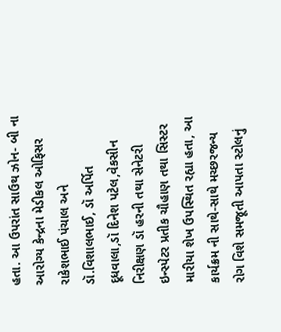હતા. આ ઉપરાંત સાઉથ ઝોન- બી ના આરોગ્ય કેન્દ્રના મેડીકલ ઓફિસર રાકેશભાઈ પંચાલ અને ડૉ.વિશાલભાઈ, ડૉ અર્પિત દૂધવાલા,ડૉ દિનેશ પટેલ,વેકસીન નિરીક્ષણ ડૉ હરની તથા સેનેટરી ઇન્સ્પેટર પ્રતીક ચૌહાણ તથા સિસ્ટર મારીયા શેખ ઉપસ્થિત રહ્યા હતા, આ કાર્યક્રમ ની સાથે-સાથે મચ્છરજન્ય રોગ વિશે સમજૂતી આપતા સ્ટોલનું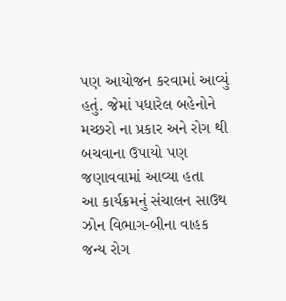પણ આયોજન કરવામાં આવ્યું હતું. જેમાં પધારેલ બહેનોને મચ્છરો ના પ્રકાર અને રોગ થી બચવાના ઉપાયો પણ જણાવવામાં આવ્યા હતા
આ કાર્યક્રમનું સંચાલન સાઉથ ઝોન વિભાગ-બીના વાહક જન્ય રોગ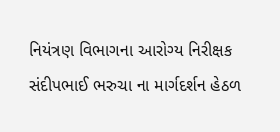નિયંત્રણ વિભાગના આરોગ્ય નિરીક્ષક સંદીપભાઈ ભરુચા ના માર્ગદર્શન હેઠળ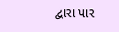દ્વારા પાર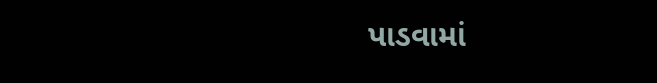પાડવામાં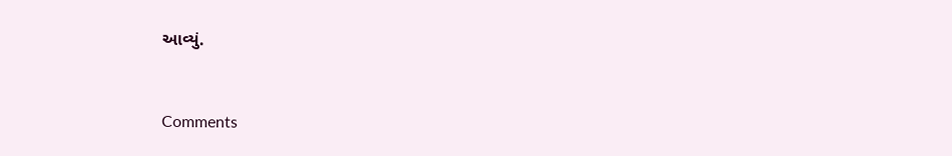આવ્યું.



Comments